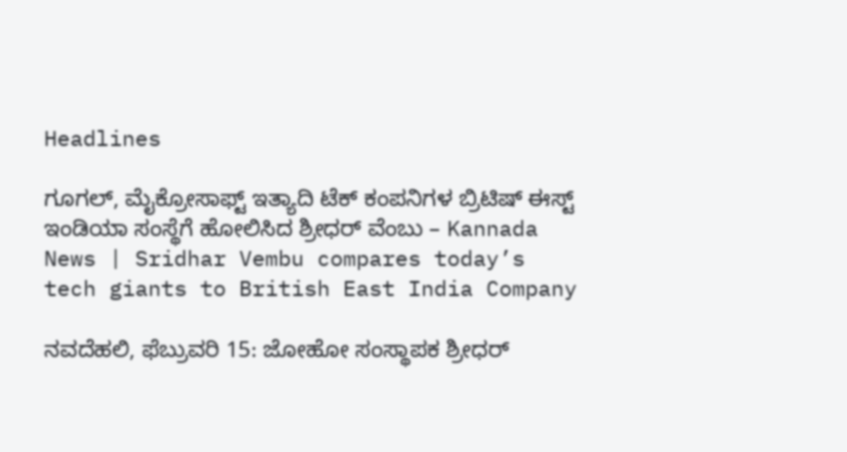Headlines

ಗೂಗಲ್, ಮೈಕ್ರೋಸಾಫ್ಟ್ ಇತ್ಯಾದಿ ಟೆಕ್ ಕಂಪನಿಗಳ ಬ್ರಿಟಿಷ್ ಈಸ್ಟ್ ಇಂಡಿಯಾ ಸಂಸ್ಥೆಗೆ ಹೋಲಿಸಿದ ಶ್ರೀಧರ್ ವೆಂಬು – Kannada News | Sridhar Vembu compares today’s tech giants to British East India Company

ನವದೆಹಲಿ, ಫೆಬ್ರುವರಿ 15: ಜೋಹೋ ಸಂಸ್ಥಾಪಕ ಶ್ರೀಧರ್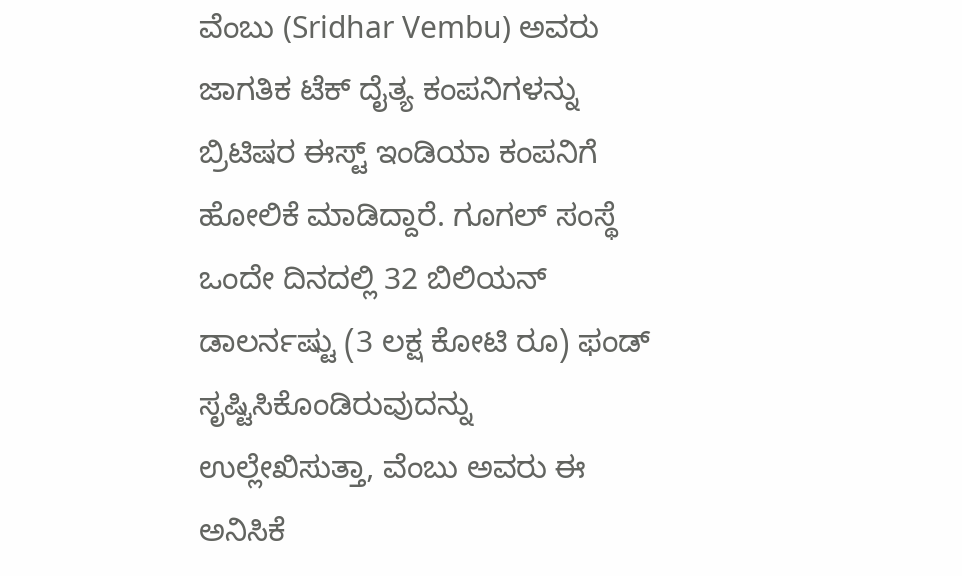ವೆಂಬು (Sridhar Vembu) ಅವರು ಜಾಗತಿಕ ಟೆಕ್ ದೈತ್ಯ ಕಂಪನಿಗಳನ್ನು ಬ್ರಿಟಿಷರ ಈಸ್ಟ್ ಇಂಡಿಯಾ ಕಂಪನಿಗೆ ಹೋಲಿಕೆ ಮಾಡಿದ್ದಾರೆ. ಗೂಗಲ್ ಸಂಸ್ಥೆ ಒಂದೇ ದಿನದಲ್ಲಿ 32 ಬಿಲಿಯನ್ ಡಾಲರ್ನಷ್ಟು (3 ಲಕ್ಷ ಕೋಟಿ ರೂ) ಫಂಡ್ ಸೃಷ್ಟಿಸಿಕೊಂಡಿರುವುದನ್ನು ಉಲ್ಲೇಖಿಸುತ್ತಾ, ವೆಂಬು ಅವರು ಈ ಅನಿಸಿಕೆ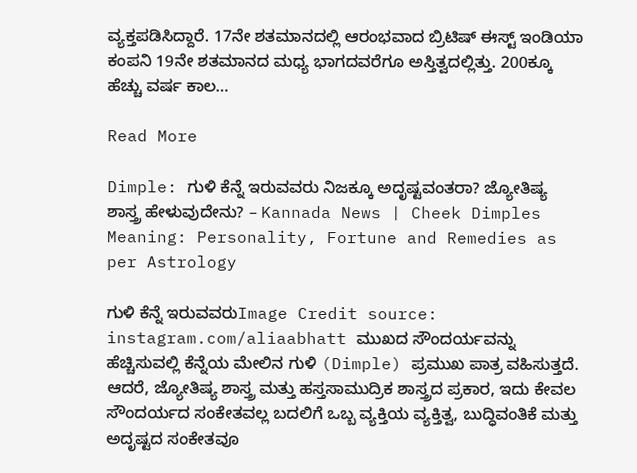ವ್ಯಕ್ತಪಡಿಸಿದ್ದಾರೆ. 17ನೇ ಶತಮಾನದಲ್ಲಿ ಆರಂಭವಾದ ಬ್ರಿಟಿಷ್ ಈಸ್ಟ್ ಇಂಡಿಯಾ ಕಂಪನಿ 19ನೇ ಶತಮಾನದ ಮಧ್ಯ ಭಾಗದವರೆಗೂ ಅಸ್ತಿತ್ವದಲ್ಲಿತ್ತು. 200ಕ್ಕೂ ಹೆಚ್ಚು ವರ್ಷ ಕಾಲ…

Read More

Dimple: ಗುಳಿ ಕೆನ್ನೆ ಇರುವವರು ನಿಜಕ್ಕೂ ಅದೃಷ್ಟವಂತರಾ? ಜ್ಯೋತಿಷ್ಯ ಶಾಸ್ತ್ರ ಹೇಳುವುದೇನು? – Kannada News | Cheek Dimples Meaning: Personality, Fortune and Remedies as per Astrology

ಗುಳಿ ಕೆನ್ನೆ ಇರುವವರುImage Credit source: instagram.com/aliaabhatt ಮುಖದ ಸೌಂದರ್ಯವನ್ನು ಹೆಚ್ಚಿಸುವಲ್ಲಿ ಕೆನ್ನೆಯ ಮೇಲಿನ ಗುಳಿ (Dimple) ಪ್ರಮುಖ ಪಾತ್ರ ವಹಿಸುತ್ತದೆ. ಆದರೆ, ಜ್ಯೋತಿಷ್ಯ ಶಾಸ್ತ್ರ ಮತ್ತು ಹಸ್ತಸಾಮುದ್ರಿಕ ಶಾಸ್ತ್ರದ ಪ್ರಕಾರ, ಇದು ಕೇವಲ ಸೌಂದರ್ಯದ ಸಂಕೇತವಲ್ಲ ಬದಲಿಗೆ ಒಬ್ಬ ವ್ಯಕ್ತಿಯ ವ್ಯಕ್ತಿತ್ವ, ಬುದ್ಧಿವಂತಿಕೆ ಮತ್ತು ಅದೃಷ್ಟದ ಸಂಕೇತವೂ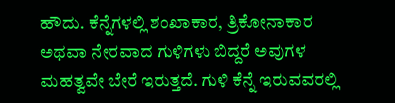ಹೌದು. ಕೆನ್ನೆಗಳಲ್ಲಿ ಶಂಖಾಕಾರ, ತ್ರಿಕೋನಾಕಾರ ಅಥವಾ ನೇರವಾದ ಗುಳಿಗಳು ಬಿದ್ದರೆ ಅವುಗಳ ಮಹತ್ವವೇ ಬೇರೆ ಇರುತ್ತದೆ. ಗುಳಿ ಕೆನ್ನೆ ಇರುವವರಲ್ಲಿ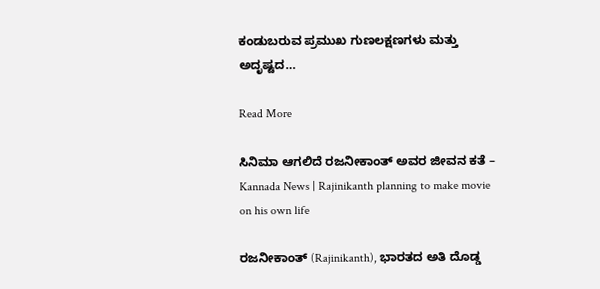ಕಂಡುಬರುವ ಪ್ರಮುಖ ಗುಣಲಕ್ಷಣಗಳು ಮತ್ತು ಅದೃಷ್ಟದ…

Read More

ಸಿನಿಮಾ ಆಗಲಿದೆ ರಜನೀಕಾಂತ್ ಅವರ ಜೀವನ ಕತೆ – Kannada News | Rajinikanth planning to make movie on his own life

ರಜನೀಕಾಂತ್ (Rajinikanth), ಭಾರತದ ಅತಿ ದೊಡ್ಡ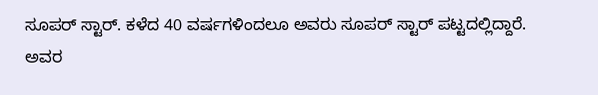ಸೂಪರ್ ಸ್ಟಾರ್. ಕಳೆದ 40 ವರ್ಷಗಳಿಂದಲೂ ಅವರು ಸೂಪರ್ ಸ್ಟಾರ್ ಪಟ್ಟದಲ್ಲಿದ್ದಾರೆ. ಅವರ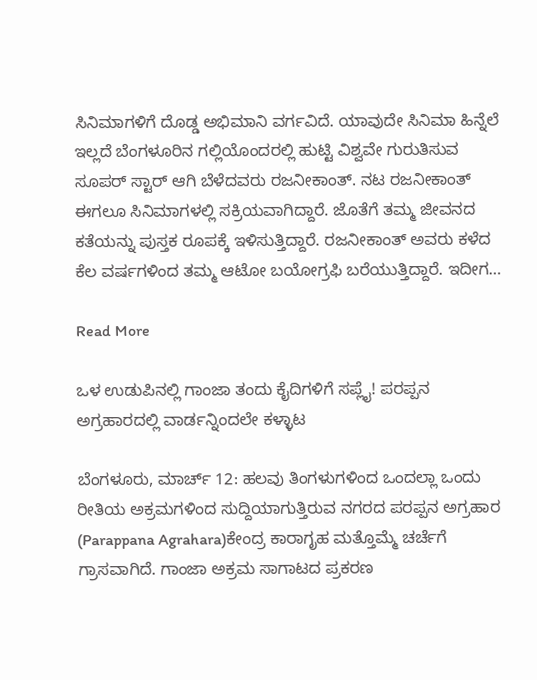ಸಿನಿಮಾಗಳಿಗೆ ದೊಡ್ಡ ಅಭಿಮಾನಿ ವರ್ಗವಿದೆ. ಯಾವುದೇ ಸಿನಿಮಾ ಹಿನ್ನೆಲೆ ಇಲ್ಲದೆ ಬೆಂಗಳೂರಿನ ಗಲ್ಲಿಯೊಂದರಲ್ಲಿ ಹುಟ್ಟಿ ವಿಶ್ವವೇ ಗುರುತಿಸುವ ಸೂಪರ್ ಸ್ಟಾರ್ ಆಗಿ ಬೆಳೆದವರು ರಜನೀಕಾಂತ್. ನಟ ರಜನೀಕಾಂತ್ ಈಗಲೂ ಸಿನಿಮಾಗಳಲ್ಲಿ ಸಕ್ರಿಯವಾಗಿದ್ದಾರೆ. ಜೊತೆಗೆ ತಮ್ಮ ಜೀವನದ ಕತೆಯನ್ನು ಪುಸ್ತಕ ರೂಪಕ್ಕೆ ಇಳಿಸುತ್ತಿದ್ದಾರೆ. ರಜನೀಕಾಂತ್ ಅವರು ಕಳೆದ ಕೆಲ ವರ್ಷಗಳಿಂದ ತಮ್ಮ ಆಟೋ ಬಯೋಗ್ರಫಿ ಬರೆಯುತ್ತಿದ್ದಾರೆ. ಇದೀಗ…

Read More

ಒಳ ಉಡುಪಿನಲ್ಲಿ ಗಾಂಜಾ ತಂದು ಕೈದಿಗಳಿಗೆ ಸಪ್ಲೈ! ಪರಪ್ಪನ ಅಗ್ರಹಾರದಲ್ಲಿ ವಾರ್ಡನ್ನಿಂದಲೇ ಕಳ್ಳಾಟ

ಬೆಂಗಳೂರು, ಮಾರ್ಚ್ 12: ಹಲವು ತಿಂಗಳುಗಳಿಂದ ಒಂದಲ್ಲಾ ಒಂದು ರೀತಿಯ ಅಕ್ರಮಗಳಿಂದ ಸುದ್ದಿಯಾಗುತ್ತಿರುವ ನಗರದ ಪರಪ್ಪನ ಅಗ್ರಹಾರ (Parappana Agrahara)ಕೇಂದ್ರ ಕಾರಾಗೃಹ ಮತ್ತೊಮ್ಮೆ ಚರ್ಚೆಗೆ ಗ್ರಾಸವಾಗಿದೆ. ಗಾಂಜಾ ಅಕ್ರಮ ಸಾಗಾಟದ ಪ್ರಕರಣ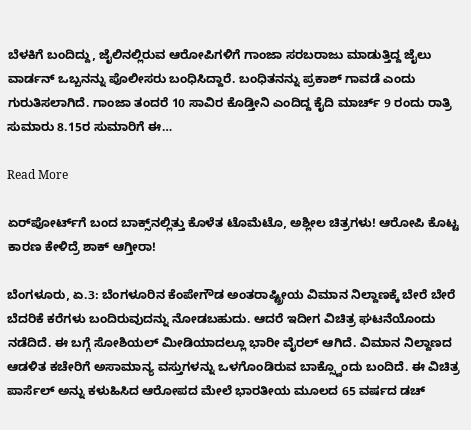ಬೆಳಕಿಗೆ ಬಂದಿದ್ದು, ಜೈಲಿನಲ್ಲಿರುವ ಆರೋಪಿಗಳಿಗೆ ಗಾಂಜಾ ಸರಬರಾಜು ಮಾಡುತ್ತಿದ್ದ ಜೈಲು ವಾರ್ಡನ್ ಒಬ್ಬನನ್ನು ಪೊಲೀಸರು ಬಂಧಿಸಿದ್ದಾರೆ. ಬಂಧಿತನನ್ನು ಪ್ರಕಾಶ್ ಗಾವಡೆ ಎಂದು ಗುರುತಿಸಲಾಗಿದೆ. ಗಾಂಜಾ ತಂದರೆ 10 ಸಾವಿರ ಕೊಡ್ತೀನಿ ಎಂದಿದ್ದ ಕೈದಿ ಮಾರ್ಚ್ 9 ರಂದು ರಾತ್ರಿ ಸುಮಾರು 8.15ರ ಸುಮಾರಿಗೆ ಈ…

Read More

ಏರ್‌ಪೋರ್ಟ್‌ಗೆ ಬಂದ ಬಾಕ್ಸ್‌ನಲ್ಲಿತ್ತು ಕೊಳೆತ ಟೊಮೆಟೊ, ಅಶ್ಲೀಲ ಚಿತ್ರಗಳು! ಆರೋಪಿ ಕೊಟ್ಟ ಕಾರಣ ಕೇಳಿದ್ರೆ ಶಾಕ್ ಆಗ್ತೀರಾ!

ಬೆಂಗಳೂರು, ಏ.3: ಬೆಂಗಳೂರಿನ ಕೆಂಪೇಗೌಡ ಅಂತರಾಷ್ಟ್ರೀಯ ವಿಮಾನ ನಿಲ್ದಾಣಕ್ಕೆ ಬೇರೆ ಬೇರೆ ಬೆದರಿಕೆ ಕರೆಗಳು ಬಂದಿರುವುದನ್ನು ನೋಡಬಹುದು. ಆದರೆ ಇದೀಗ ವಿಚಿತ್ರ ಘಟನೆಯೊಂದು ನಡೆದಿದೆ. ಈ ಬಗ್ಗೆ ಸೋಶಿಯಲ್ ಮೀಡಿಯಾದಲ್ಲೂ ಭಾರೀ ವೈರಲ್ ಆಗಿದೆ. ವಿಮಾನ ನಿಲ್ದಾಣದ ಆಡಳಿತ ಕಚೇರಿಗೆ ಅಸಾಮಾನ್ಯ ವಸ್ತುಗಳನ್ನು ಒಳಗೊಂಡಿರುವ ಬಾಕ್ಸ್ವೊಂದು ಬಂದಿದೆ. ಈ ವಿಚಿತ್ರ ಪಾರ್ಸೆಲ್ ಅನ್ನು ಕಳುಹಿಸಿದ ಆರೋಪದ ಮೇಲೆ ಭಾರತೀಯ ಮೂಲದ 65 ವರ್ಷದ ಡಚ್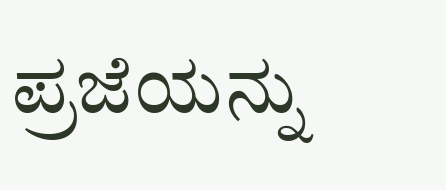ಪ್ರಜೆಯನ್ನು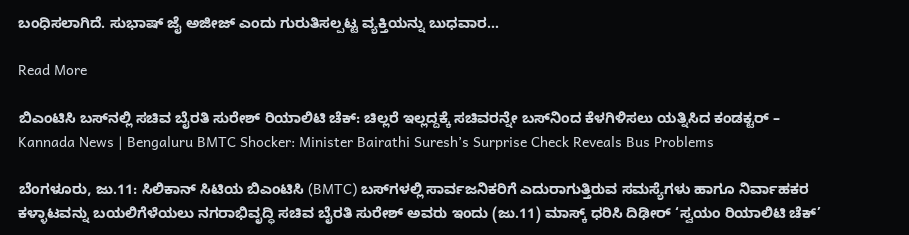ಬಂಧಿಸಲಾಗಿದೆ. ಸುಭಾಷ್ ಜೈ ಅಜೀಜ್ ಎಂದು ಗುರುತಿಸಲ್ಪಟ್ಟ ವ್ಯಕ್ತಿಯನ್ನು ಬುಧವಾರ…

Read More

ಬಿಎಂಟಿಸಿ ಬಸ್‌ನಲ್ಲಿ ಸಚಿವ ಬೈರತಿ ಸುರೇಶ್ ರಿಯಾಲಿಟಿ ಚೆಕ್: ಚಿಲ್ಲರೆ ಇಲ್ಲದ್ದಕ್ಕೆ ಸಚಿವರನ್ನೇ ಬಸ್‌ನಿಂದ ಕೆಳಗಿಳಿಸಲು ಯತ್ನಿಸಿದ ಕಂಡಕ್ಟರ್ – Kannada News | Bengaluru BMTC Shocker: Minister Bairathi Suresh’s Surprise Check Reveals Bus Problems

ಬೆಂಗಳೂರು, ಜು.11: ಸಿಲಿಕಾನ್ ಸಿಟಿಯ ಬಿಎಂಟಿಸಿ (BMTC) ಬಸ್‌ಗಳಲ್ಲಿ ಸಾರ್ವಜನಿಕರಿಗೆ ಎದುರಾಗುತ್ತಿರುವ ಸಮಸ್ಯೆಗಳು ಹಾಗೂ ನಿರ್ವಾಹಕರ ಕಳ್ಳಾಟವನ್ನು ಬಯಲಿಗೆಳೆಯಲು ನಗರಾಭಿವೃದ್ಧಿ ಸಚಿವ ಬೈರತಿ ಸುರೇಶ್ ಅವರು ಇಂದು (ಜು.11) ಮಾಸ್ಕ್ ಧರಿಸಿ ದಿಢೀರ್ ‘ಸ್ವಯಂ ರಿಯಾಲಿಟಿ ಚೆಕ್’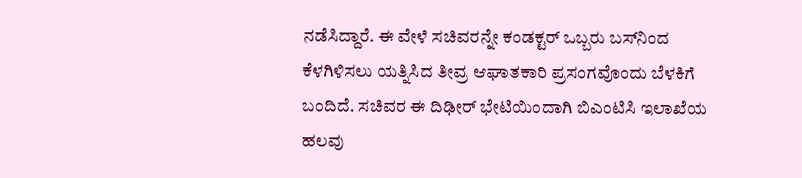ನಡೆಸಿದ್ದಾರೆ. ಈ ವೇಳೆ ಸಚಿವರನ್ನೇ ಕಂಡಕ್ಟರ್ ಒಬ್ಬರು ಬಸ್‌ನಿಂದ ಕೆಳಗಿಳಿಸಲು ಯತ್ನಿಸಿದ ತೀವ್ರ ಆಘಾತಕಾರಿ ಪ್ರಸಂಗವೊಂದು ಬೆಳಕಿಗೆ ಬಂದಿದೆ. ಸಚಿವರ ಈ ದಿಢೀರ್ ಭೇಟಿಯಿಂದಾಗಿ ಬಿಎಂಟಿಸಿ ಇಲಾಖೆಯ ಹಲವು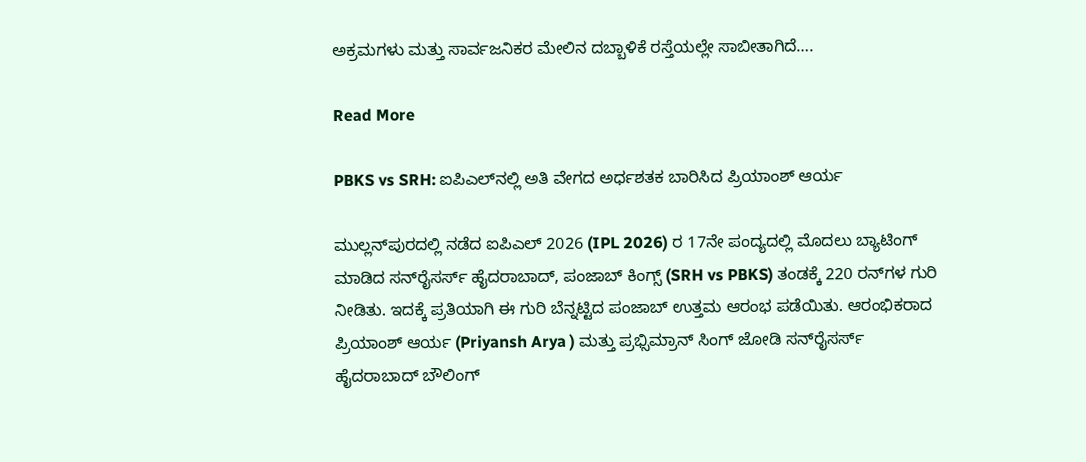ಅಕ್ರಮಗಳು ಮತ್ತು ಸಾರ್ವಜನಿಕರ ಮೇಲಿನ ದಬ್ಬಾಳಿಕೆ ರಸ್ತೆಯಲ್ಲೇ ಸಾಬೀತಾಗಿದೆ….

Read More

PBKS vs SRH: ಐಪಿಎಲ್‌ನಲ್ಲಿ ಅತಿ ವೇಗದ ಅರ್ಧಶತಕ ಬಾರಿಸಿದ ಪ್ರಿಯಾಂಶ್ ಆರ್ಯ

ಮುಲ್ಲನ್‌ಪುರದಲ್ಲಿ ನಡೆದ ಐಪಿಎಲ್ 2026 (IPL 2026) ರ 17ನೇ ಪಂದ್ಯದಲ್ಲಿ ಮೊದಲು ಬ್ಯಾಟಿಂಗ್‌ ಮಾಡಿದ ಸನ್‌ರೈಸರ್ಸ್ ಹೈದರಾಬಾದ್, ಪಂಜಾಬ್ ಕಿಂಗ್ಸ್‌ (SRH vs PBKS) ತಂಡಕ್ಕೆ 220 ರನ್‌ಗಳ ಗುರಿ ನೀಡಿತು. ಇದಕ್ಕೆ ಪ್ರತಿಯಾಗಿ ಈ ಗುರಿ ಬೆನ್ನಟ್ಟಿದ ಪಂಜಾಬ್ ಉತ್ತಮ ಆರಂಭ ಪಡೆಯಿತು. ಆರಂಭಿಕರಾದ ಪ್ರಿಯಾಂಶ್ ಆರ್ಯ (Priyansh Arya ) ಮತ್ತು ಪ್ರಭ್ಸಿಮ್ರಾನ್ ಸಿಂಗ್ ಜೋಡಿ ಸನ್‌ರೈಸರ್ಸ್ ಹೈದರಾಬಾದ್ ಬೌಲಿಂಗ್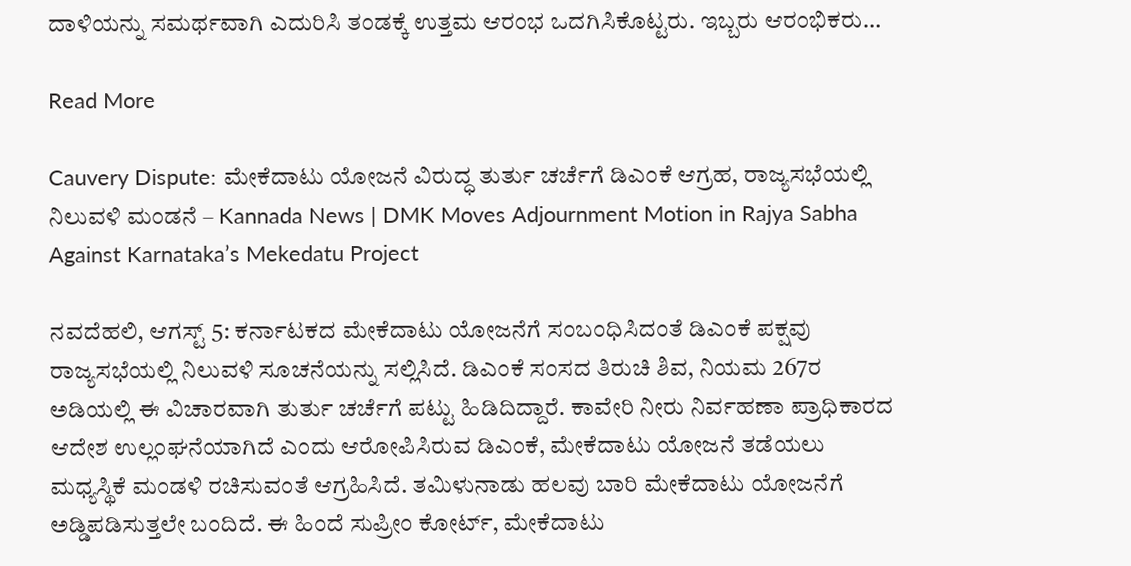ದಾಳಿಯನ್ನು ಸಮರ್ಥವಾಗಿ ಎದುರಿಸಿ ತಂಡಕ್ಕೆ ಉತ್ತಮ ಆರಂಭ ಒದಗಿಸಿಕೊಟ್ಟರು. ಇಬ್ಬರು ಆರಂಭಿಕರು…

Read More

Cauvery Dispute: ಮೇಕೆದಾಟು ಯೋಜನೆ ವಿರುದ್ಧ ತುರ್ತು ಚರ್ಚೆಗೆ ಡಿಎಂಕೆ ಆಗ್ರಹ, ರಾಜ್ಯಸಭೆಯಲ್ಲಿ ನಿಲುವಳಿ ಮಂಡನೆ – Kannada News | DMK Moves Adjournment Motion in Rajya Sabha Against Karnataka’s Mekedatu Project

ನವದೆಹಲಿ, ಆಗಸ್ಟ್ 5: ಕರ್ನಾಟಕದ ಮೇಕೆದಾಟು ಯೋಜನೆಗೆ ಸಂಬಂಧಿಸಿದಂತೆ ಡಿಎಂಕೆ ಪಕ್ಷವು ರಾಜ್ಯಸಭೆಯಲ್ಲಿ ನಿಲುವಳಿ ಸೂಚನೆಯನ್ನು ಸಲ್ಲಿಸಿದೆ. ಡಿಎಂಕೆ ಸಂಸದ ತಿರುಚಿ ಶಿವ, ನಿಯಮ 267ರ ಅಡಿಯಲ್ಲಿ ಈ ವಿಚಾರವಾಗಿ ತುರ್ತು ಚರ್ಚೆಗೆ ಪಟ್ಟು ಹಿಡಿದಿದ್ದಾರೆ. ಕಾವೇರಿ ನೀರು ನಿರ್ವಹಣಾ ಪ್ರಾಧಿಕಾರದ ಆದೇಶ ಉಲ್ಲಂಘನೆಯಾಗಿದೆ ಎಂದು ಆರೋಪಿಸಿರುವ ಡಿಎಂಕೆ, ಮೇಕೆದಾಟು ಯೋಜನೆ ತಡೆಯಲು ಮಧ್ಯಸ್ಥಿಕೆ ಮಂಡಳಿ ರಚಿಸುವಂತೆ ಆಗ್ರಹಿಸಿದೆ. ತಮಿಳುನಾಡು ಹಲವು ಬಾರಿ ಮೇಕೆದಾಟು ಯೋಜನೆಗೆ ಅಡ್ಡಿಪಡಿಸುತ್ತಲೇ ಬಂದಿದೆ. ಈ ಹಿಂದೆ ಸುಪ್ರೀಂ ಕೋರ್ಟ್, ಮೇಕೆದಾಟು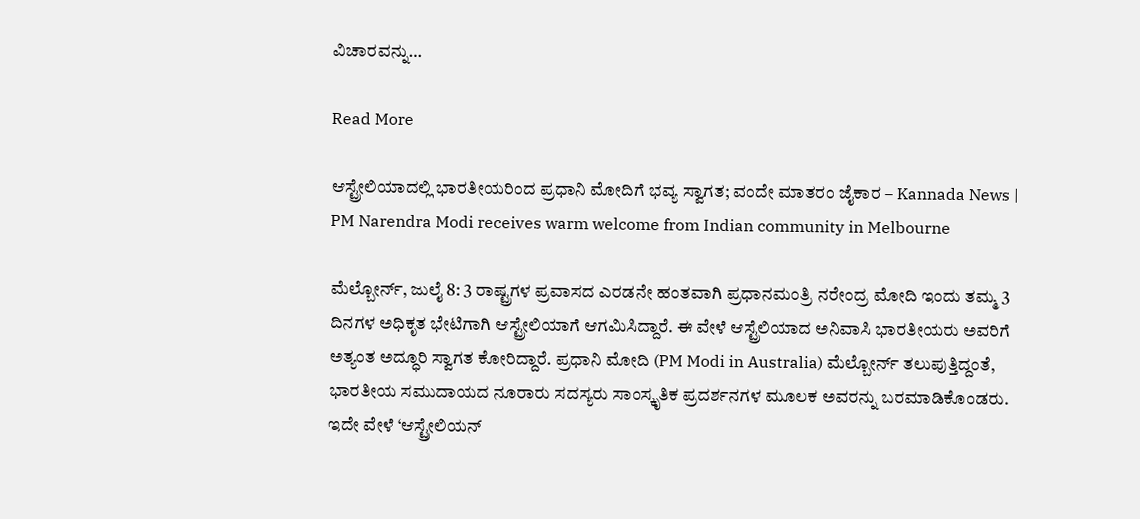ವಿಚಾರವನ್ನು…

Read More

ಆಸ್ಟ್ರೇಲಿಯಾದಲ್ಲಿ ಭಾರತೀಯರಿಂದ ಪ್ರಧಾನಿ ಮೋದಿಗೆ ಭವ್ಯ ಸ್ವಾಗತ; ವಂದೇ ಮಾತರಂ ಜೈಕಾರ – Kannada News | PM Narendra Modi receives warm welcome from Indian community in Melbourne

ಮೆಲ್ಬೋರ್ನ್, ಜುಲೈ 8: 3 ರಾಷ್ಟ್ರಗಳ ಪ್ರವಾಸದ ಎರಡನೇ ಹಂತವಾಗಿ ಪ್ರಧಾನಮಂತ್ರಿ ನರೇಂದ್ರ ಮೋದಿ ಇಂದು ತಮ್ಮ 3 ದಿನಗಳ ಅಧಿಕೃತ ಭೇಟಿಗಾಗಿ ಆಸ್ಟ್ರೇಲಿಯಾಗೆ ಆಗಮಿಸಿದ್ದಾರೆ. ಈ ವೇಳೆ ಆಸ್ಟ್ರೆಲಿಯಾದ ಅನಿವಾಸಿ ಭಾರತೀಯರು ಅವರಿಗೆ ಅತ್ಯಂತ ಅದ್ಧೂರಿ ಸ್ವಾಗತ ಕೋರಿದ್ದಾರೆ. ಪ್ರಧಾನಿ ಮೋದಿ (PM Modi in Australia) ಮೆಲ್ಬೋರ್ನ್ ತಲುಪುತ್ತಿದ್ದಂತೆ, ಭಾರತೀಯ ಸಮುದಾಯದ ನೂರಾರು ಸದಸ್ಯರು ಸಾಂಸ್ಕೃತಿಕ ಪ್ರದರ್ಶನಗಳ ಮೂಲಕ ಅವರನ್ನು ಬರಮಾಡಿಕೊಂಡರು. ಇದೇ ವೇಳೆ ‘ಆಸ್ಟ್ರೇಲಿಯನ್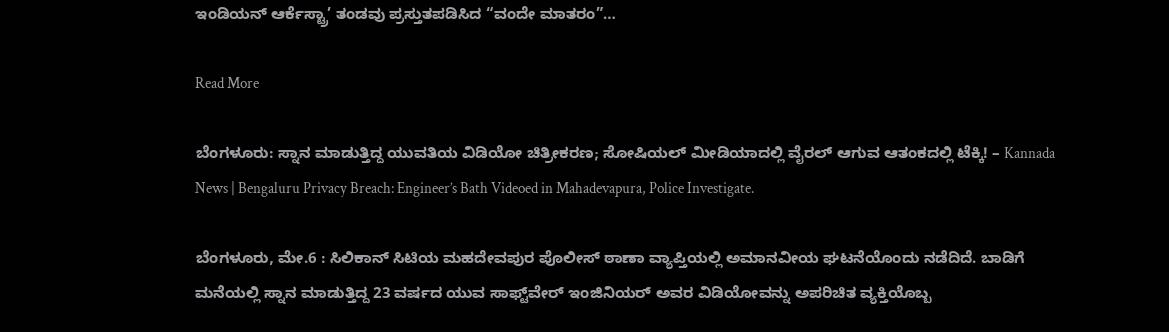ಇಂಡಿಯನ್ ಆರ್ಕೆಸ್ಟ್ರಾ’ ತಂಡವು ಪ್ರಸ್ತುತಪಡಿಸಿದ “ವಂದೇ ಮಾತರಂ”…

Read More

ಬೆಂಗಳೂರು: ಸ್ನಾನ ಮಾಡುತ್ತಿದ್ದ ಯುವತಿಯ ವಿಡಿಯೋ ಚಿತ್ರೀಕರಣ; ಸೋಷಿಯಲ್ ಮೀಡಿಯಾದಲ್ಲಿ ವೈರಲ್ ಆಗುವ ಆತಂಕದಲ್ಲಿ ಟೆಕ್ಕಿ! – Kannada News | Bengaluru Privacy Breach: Engineer’s Bath Videoed in Mahadevapura, Police Investigate.

ಬೆಂಗಳೂರು, ಮೇ.6 : ಸಿಲಿಕಾನ್ ಸಿಟಿಯ ಮಹದೇವಪುರ ಪೊಲೀಸ್ ಠಾಣಾ ವ್ಯಾಪ್ತಿಯಲ್ಲಿ ಅಮಾನವೀಯ ಘಟನೆಯೊಂದು ನಡೆದಿದೆ. ಬಾಡಿಗೆ ಮನೆಯಲ್ಲಿ ಸ್ನಾನ ಮಾಡುತ್ತಿದ್ದ 23 ವರ್ಷದ ಯುವ ಸಾಫ್ಟ್‌ವೇರ್ ಇಂಜಿನಿಯರ್ ಅವರ ವಿಡಿಯೋವನ್ನು ಅಪರಿಚಿತ ವ್ಯಕ್ತಿಯೊಬ್ಬ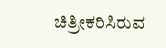ಚಿತ್ರೀಕರಿಸಿರುವ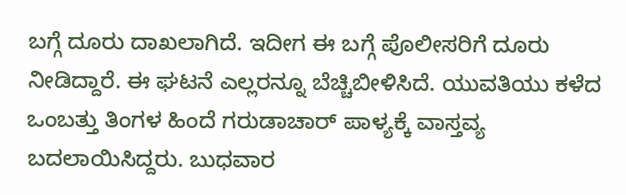ಬಗ್ಗೆ ದೂರು ದಾಖಲಾಗಿದೆ. ಇದೀಗ ಈ ಬಗ್ಗೆ ಪೊಲೀಸರಿಗೆ ದೂರು ನೀಡಿದ್ದಾರೆ. ಈ ಘಟನೆ ಎಲ್ಲರನ್ನೂ ಬೆಚ್ಚಿಬೀಳಿಸಿದೆ. ಯುವತಿಯು ಕಳೆದ ಒಂಬತ್ತು ತಿಂಗಳ ಹಿಂದೆ ಗರುಡಾಚಾರ್ ಪಾಳ್ಯಕ್ಕೆ ವಾಸ್ತವ್ಯ ಬದಲಾಯಿಸಿದ್ದರು. ಬುಧವಾರ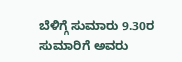ಬೆಳಿಗ್ಗೆ ಸುಮಾರು 9.30ರ ಸುಮಾರಿಗೆ ಅವರು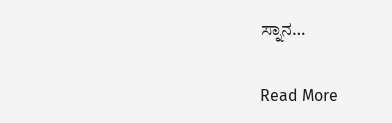ಸ್ನಾನ…

Read More